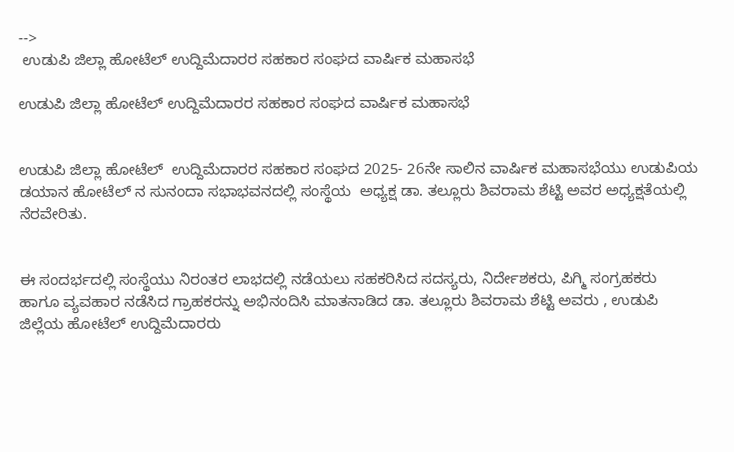-->
 ಉಡುಪಿ ಜಿಲ್ಲಾ ಹೋಟೆಲ್ ಉದ್ದಿಮೆದಾರರ ಸಹಕಾರ ಸಂಘದ ವಾರ್ಷಿಕ ಮಹಾಸಭೆ

ಉಡುಪಿ ಜಿಲ್ಲಾ ಹೋಟೆಲ್ ಉದ್ದಿಮೆದಾರರ ಸಹಕಾರ ಸಂಘದ ವಾರ್ಷಿಕ ಮಹಾಸಭೆ


ಉಡುಪಿ ಜಿಲ್ಲಾ ಹೋಟೆಲ್  ಉದ್ದಿಮೆದಾರರ ಸಹಕಾರ ಸಂಘದ 2025- 26ನೇ ಸಾಲಿನ ವಾರ್ಷಿಕ ಮಹಾಸಭೆಯು ಉಡುಪಿಯ ಡಯಾನ ಹೋಟೆಲ್ ನ ಸುನಂದಾ ಸಭಾಭವನದಲ್ಲಿ ಸಂಸ್ಥೆಯ  ಅಧ್ಯಕ್ಷ ಡಾ. ತಲ್ಲೂರು ಶಿವರಾಮ ಶೆಟ್ಟಿ ಅವರ ಅಧ್ಯಕ್ಷತೆಯಲ್ಲಿ ನೆರವೇರಿತು.


ಈ ಸಂದರ್ಭದಲ್ಲಿ ಸಂಸ್ಥೆಯು ನಿರಂತರ ಲಾಭದಲ್ಲಿ ನಡೆಯಲು ಸಹಕರಿಸಿದ ಸದಸ್ಯರು, ನಿರ್ದೇಶಕರು, ಪಿಗ್ಮಿ ಸಂಗ್ರಹಕರು ಹಾಗೂ ವ್ಯವಹಾರ ನಡೆಸಿದ ಗ್ರಾಹಕರನ್ನು ಅಭಿನಂದಿಸಿ ಮಾತನಾಡಿದ ಡಾ. ತಲ್ಲೂರು ಶಿವರಾಮ ಶೆಟ್ಟಿ ಅವರು , ಉಡುಪಿ ಜಿಲ್ಲೆಯ ಹೋಟೆಲ್ ಉದ್ದಿಮೆದಾರರು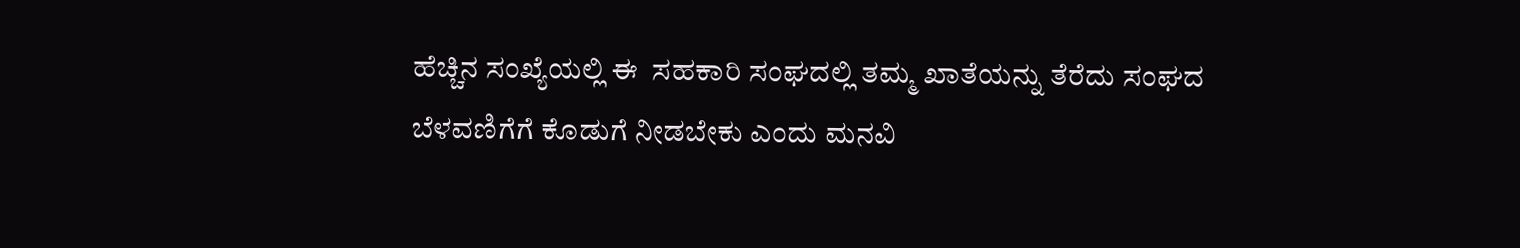ಹೆಚ್ಚಿನ ಸಂಖ್ಯೆಯಲ್ಲಿ ಈ  ಸಹಕಾರಿ ಸಂಘದಲ್ಲಿ ತಮ್ಮ ಖಾತೆಯನ್ನು ತೆರೆದು ಸಂಘದ ಬೆಳವಣಿಗೆಗೆ ಕೊಡುಗೆ ನೀಡಬೇಕು ಎಂದು ಮನವಿ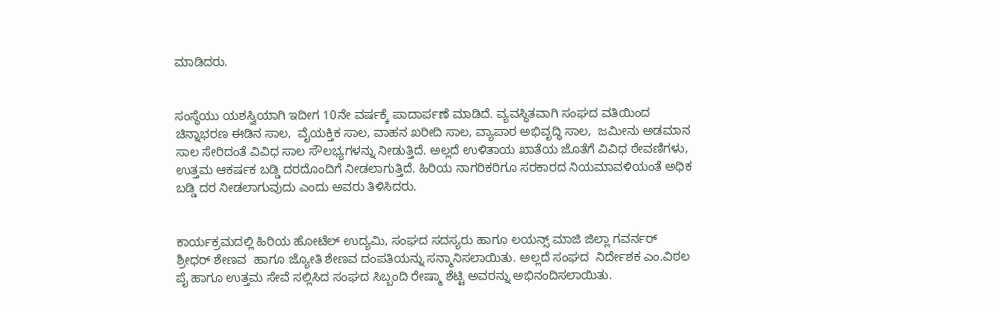ಮಾಡಿದರು.


ಸಂಸ್ಥೆಯು ಯಶಸ್ವಿಯಾಗಿ ಇದೀಗ 10ನೇ ವರ್ಷಕ್ಕೆ ಪಾದಾರ್ಪಣೆ ಮಾಡಿದೆ. ವ್ಯವಸ್ಥಿತವಾಗಿ ಸಂಘದ ವತಿಯಿಂದ ಚಿನ್ನಾಭರಣ ಈಡಿನ ಸಾಲ,  ವೈಯಕ್ತಿಕ ಸಾಲ, ವಾಹನ ಖರೀದಿ ಸಾಲ, ವ್ಯಾಪಾರ ಅಭಿವೃದ್ಧಿ ಸಾಲ,  ಜಮೀನು ಅಡಮಾನ ಸಾಲ ಸೇರಿದಂತೆ ವಿವಿಧ ಸಾಲ ಸೌಲಭ್ಯಗಳನ್ನು ನೀಡುತ್ತಿದೆ. ಅಲ್ಲದೆ ಉಳಿತಾಯ ಖಾತೆಯ ಜೊತೆಗೆ ವಿವಿಧ ಠೇವಣಿಗಳು, ಉತ್ತಮ ಆಕರ್ಷಕ ಬಡ್ಡಿ ದರದೊಂದಿಗೆ ನೀಡಲಾಗುತ್ತಿದೆ. ಹಿರಿಯ ನಾಗರಿಕರಿಗೂ ಸರಕಾರದ ನಿಯಮಾವಳಿಯಂತೆ ಅಧಿಕ ಬಡ್ಡಿ ದರ ನೀಡಲಾಗುವುದು ಎಂದು ಅವರು ತಿಳಿಸಿದರು.


ಕಾರ್ಯಕ್ರಮದಲ್ಲಿ ಹಿರಿಯ ಹೋಟೆಲ್ ಉದ್ಯಮಿ, ಸಂಘದ ಸದಸ್ಯರು ಹಾಗೂ ಲಯನ್ಸ್ ಮಾಜಿ ಜಿಲ್ಲಾ ಗವರ್ನರ್ ಶ್ರೀಧರ್ ಶೇಣವ  ಹಾಗೂ ಜ್ಯೋತಿ ಶೇಣವ ದಂಪತಿಯನ್ನು ಸನ್ಮಾನಿಸಲಾಯಿತು. ಅಲ್ಲದೆ ಸಂಘದ  ನಿರ್ದೇಶಕ ಎಂ.ವಿಠಲ ಪೈ ಹಾಗೂ ಉತ್ತಮ ಸೇವೆ ಸಲ್ಲಿಸಿದ ಸಂಘದ ಸಿಬ್ಬಂದಿ ರೇಷ್ಮಾ ಶೆಟ್ಟಿ ಅವರನ್ನು ಅಭಿನಂದಿಸಲಾಯಿತು.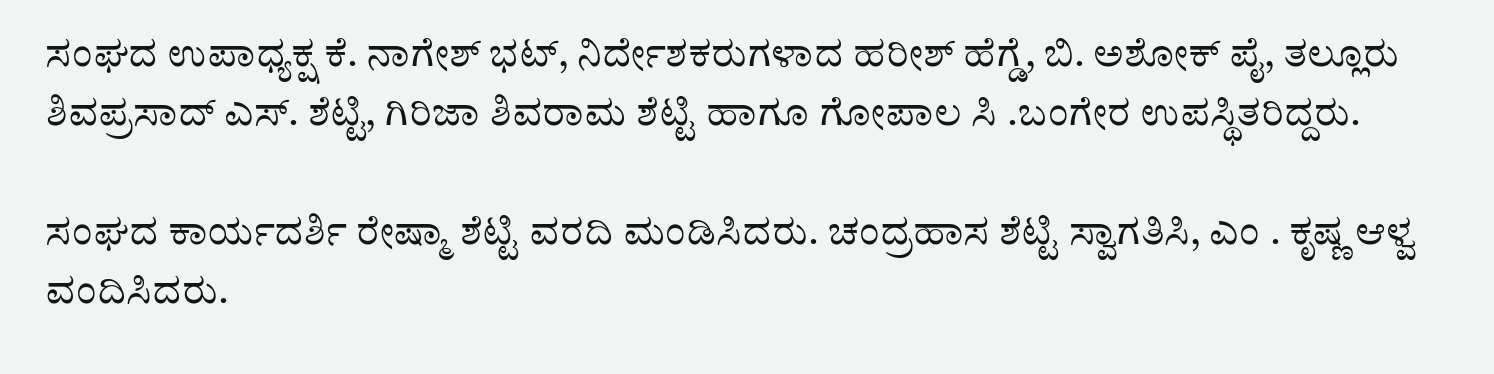ಸಂಘದ ಉಪಾಧ್ಯಕ್ಷ ಕೆ. ನಾಗೇಶ್ ಭಟ್, ನಿರ್ದೇಶಕರುಗಳಾದ ಹರೀಶ್ ಹೆಗ್ಡೆ, ಬಿ. ಅಶೋಕ್ ಪೈ, ತಲ್ಲೂರು ಶಿವಪ್ರಸಾದ್ ಎಸ್. ಶೆಟ್ಟಿ, ಗಿರಿಜಾ ಶಿವರಾಮ ಶೆಟ್ಟಿ ಹಾಗೂ ಗೋಪಾಲ ಸಿ .ಬಂಗೇರ ಉಪಸ್ಥಿತರಿದ್ದರು.

ಸಂಘದ ಕಾರ್ಯದರ್ಶಿ ರೇಷ್ಮಾ ಶೆಟ್ಟಿ ವರದಿ ಮಂಡಿಸಿದರು. ಚಂದ್ರಹಾಸ ಶೆಟ್ಟಿ ಸ್ವಾಗತಿಸಿ, ಎಂ . ಕೃಷ್ಣ ಆಳ್ವ ವಂದಿಸಿದರು.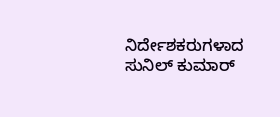ನಿರ್ದೇಶಕರುಗಳಾದ ಸುನಿಲ್ ಕುಮಾರ್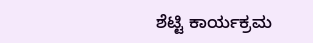ಶೆಟ್ಟಿ ಕಾರ್ಯಕ್ರಮ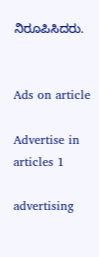ನಿರೂಪಿಸಿದರು.


Ads on article

Advertise in articles 1

advertising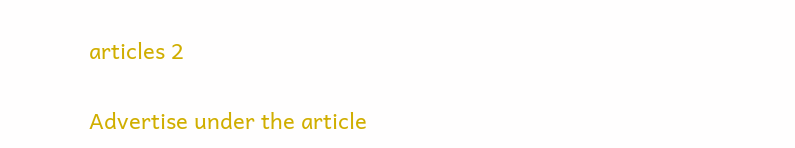articles 2

Advertise under the article